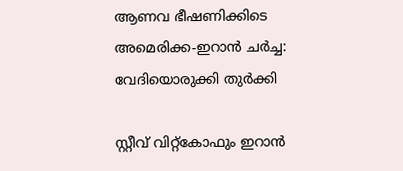ആണവ ഭീഷണിക്കിടെ അമെരിക്ക-ഇറാൻ ചർച്ച: വേദിയൊരുക്കി തുർക്കി

സ്റ്റീവ് വിറ്റ്കോഫും ഇറാൻ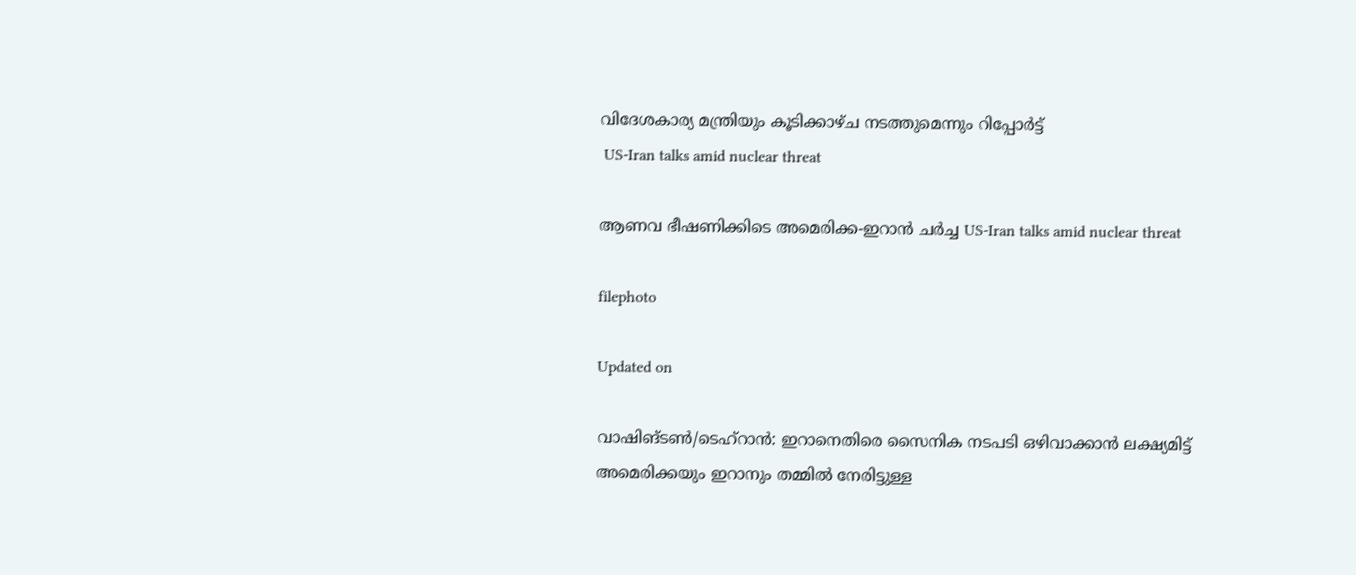വിദേശകാര്യ മന്ത്രിയും കൂടിക്കാഴ്ച നടത്തുമെന്നും റിപ്പോർട്ട്
 US-Iran talks amid nuclear threat

ആണവ ഭീഷണിക്കിടെ അമെരിക്ക-ഇറാൻ ചർച്ച US-Iran talks amid nuclear threat

filephoto

Updated on

വാഷിങ്ടൺ/ടെഹ്റാൻ: ഇറാനെതിരെ സൈനിക നടപടി ഒഴിവാക്കാൻ ലക്ഷ്യമിട്ട് അമെരിക്കയും ഇറാനും തമ്മിൽ നേരിട്ടുള്ള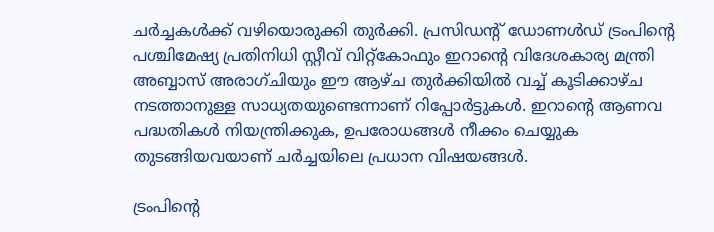ചർച്ചകൾക്ക് വഴിയൊരുക്കി തുർക്കി. പ്രസിഡന്‍റ് ഡോണൾഡ് ട്രംപിന്‍റെ പശ്ചിമേഷ്യ പ്രതിനിധി സ്റ്റീവ് വിറ്റ്കോഫും ഇറാന്‍റെ വിദേശകാര്യ മന്ത്രി അബ്ബാസ് അരാഗ്ചിയും ഈ ആഴ്ച തുർക്കിയിൽ വച്ച് കൂടിക്കാഴ്ച നടത്താനുള്ള സാധ്യതയുണ്ടെന്നാണ് റിപ്പോർട്ടുകൾ. ഇറാന്‍റെ ആണവ പദ്ധതികൾ നിയന്ത്രിക്കുക, ഉപരോധങ്ങൾ നീക്കം ചെയ്യുക തുടങ്ങിയവയാണ് ചർച്ചയിലെ പ്രധാന വിഷയങ്ങൾ.

ട്രംപിന്‍റെ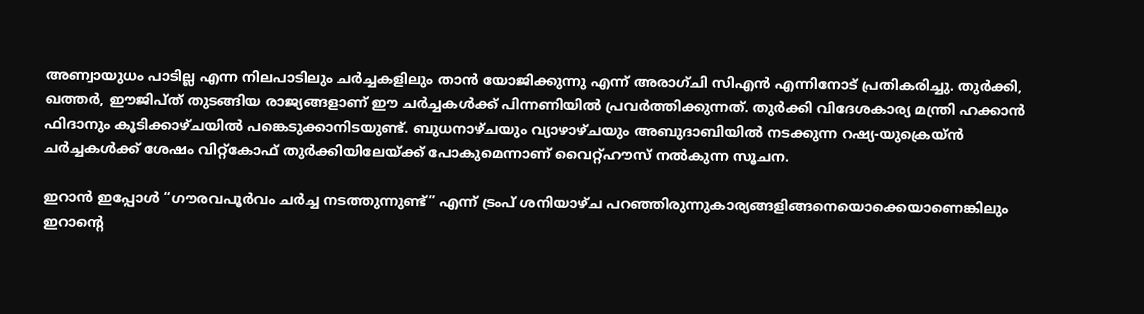അണ്വായുധം പാടില്ല എന്ന നിലപാടിലും ചർച്ചകളിലും താൻ യോജിക്കുന്നു എന്ന് അരാഗ്ചി സിഎൻ എന്നിനോട് പ്രതികരിച്ചു. തുർക്കി, ഖത്തർ, ഈജിപ്ത് തുടങ്ങിയ രാജ്യങ്ങളാണ് ഈ ചർച്ചകൾക്ക് പിന്നണിയിൽ പ്രവർത്തിക്കുന്നത്. തുർക്കി വിദേശകാര്യ മന്ത്രി ഹക്കാൻ ഫിദാനും കൂടിക്കാഴ്ചയിൽ പങ്കെടുക്കാനിടയുണ്ട്. ബുധനാഴ്ചയും വ്യാഴാഴ്ചയും അബുദാബിയിൽ നടക്കുന്ന റഷ്യ-യുക്രെയ്ൻ ചർച്ചകൾക്ക് ശേഷം വിറ്റ്കോഫ് തുർക്കിയിലേയ്ക്ക് പോകുമെന്നാണ് വൈറ്റ്ഹൗസ് നൽകുന്ന സൂചന.

ഇറാൻ ഇപ്പോൾ “ഗൗരവപൂർവം ചർച്ച നടത്തുന്നുണ്ട്” എന്ന് ട്രംപ് ശനിയാഴ്ച പറഞ്ഞിരുന്നുകാര്യങ്ങളിങ്ങനെയൊക്കെയാണെങ്കിലും ഇറാന്‍റെ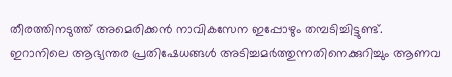തീരത്തിനടുത്ത് അമെരിക്കൻ നാവികസേന ഇപ്പോഴും തമ്പടിച്ചിട്ടുണ്ട്. ഇറാനിലെ ആഭ്യന്തര പ്രതിഷേധങ്ങൾ അടിച്ചമർത്തുന്നതിനെക്കുറിച്ചും ആണവ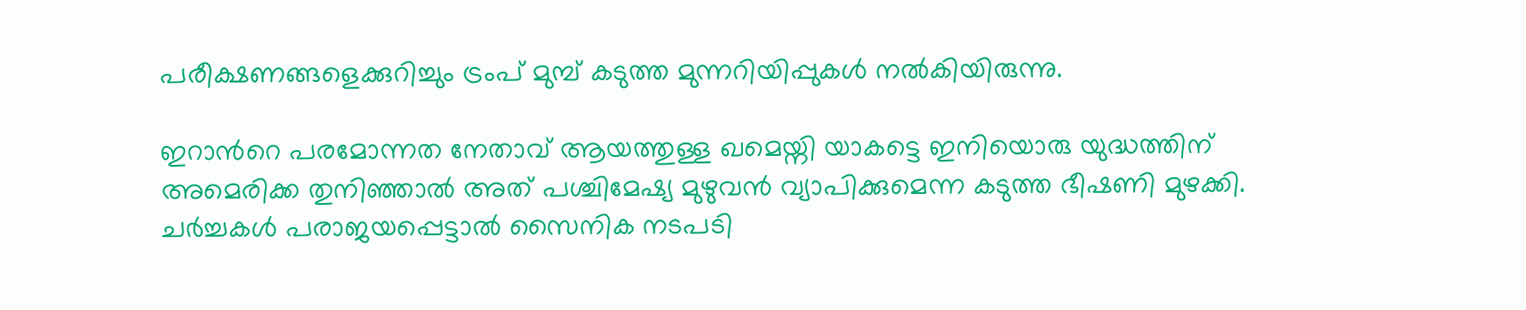പരീക്ഷണങ്ങളെക്കുറിച്ചും ട്രംപ് മുമ്പ് കടുത്ത മുന്നറിയിപ്പുകൾ നൽകിയിരുന്നു.

ഇറാന്‍റെ പരമോന്നത നേതാവ് ആയത്തുള്ള ഖമെയ്നി യാകട്ടെ ഇനിയൊരു യുദ്ധത്തിന് അമെരിക്ക തുനിഞ്ഞാൽ അത് പശ്ചിമേഷ്യ മുഴുവൻ വ്യാപിക്കുമെന്ന കടുത്ത ഭീഷണി മുഴക്കി. ചർച്ചകൾ പരാജയപ്പെട്ടാൽ സൈനിക നടപടി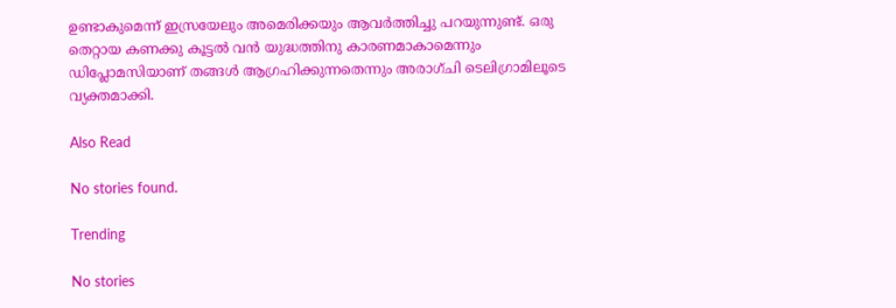ഉണ്ടാകുമെന്ന് ഇസ്രയേലും അമെരിക്കയും ആവർത്തിച്ചു പറയുന്നുണ്ട്. ഒരു തെറ്റായ കണക്കു കൂട്ടൽ വൻ യുദ്ധത്തിനു കാരണമാകാമെന്നും ഡിപ്ലോമസിയാണ് തങ്ങൾ ആഗ്രഹിക്കുന്നതെന്നും അരാഗ്ചി ടെലിഗ്രാമിലൂടെ വ്യക്തമാക്കി.

Also Read

No stories found.

Trending

No stories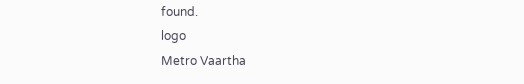found.
logo
Metro Vaartha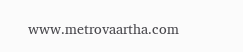www.metrovaartha.com